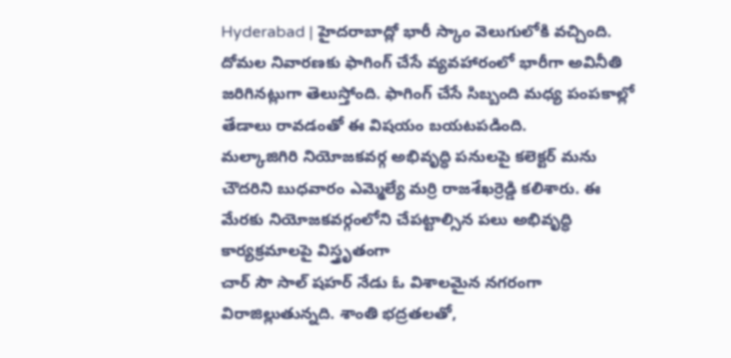Hyderabad | హైదరాబాద్లో భారీ స్కాం వెలుగులోకి వచ్చింది. దోమల నివారణకు ఫాగింగ్ చేసే వ్యవహారంలో భారీగా అవినీతి జరిగినట్లుగా తెలుస్తోంది. ఫాగింగ్ చేసే సిబ్బంది మధ్య పంపకాల్లో తేడాలు రావడంతో ఈ విషయం బయటపడింది.
మల్కాజిగిరి నియోజకవర్గ అభివృద్ధి పనులపై కలెక్టర్ మను చౌదరిని బుధవారం ఎమ్మెల్యే మర్రి రాజశేఖర్రెడ్డి కలిశారు. ఈ మేరకు నియోజకవర్గంలోని చేపట్టాల్సిన పలు అభివృద్ధి కార్యక్రమాలపై విస్త్రృతంగా
చార్ సౌ సాల్ షహర్ నేడు ఓ విశాలమైన నగరంగా విరాజిల్లుతున్నది. శాంతి భద్రతలతో,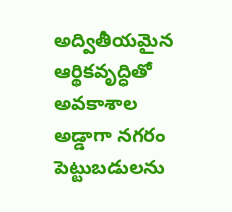అద్వితీయమైన ఆర్థికవృద్ధితో అవకాశాల అడ్డాగా నగరం పెట్టుబడులను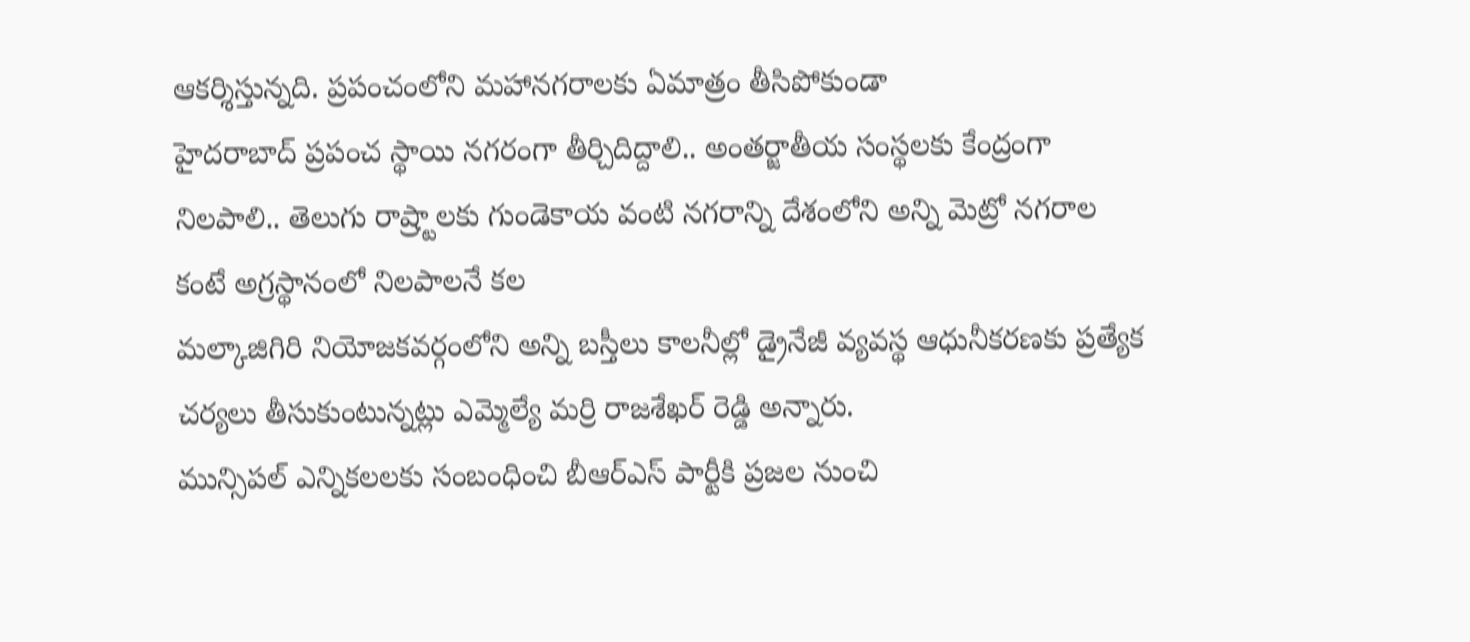ఆకర్శిస్తున్నది. ప్రపంచంలోని మహానగరాలకు ఏమాత్రం తీసిపోకుండా
హైదరాబాద్ ప్రపంచ స్థాయి నగరంగా తీర్చిదిద్దాలి.. అంతర్జాతీయ సంస్థలకు కేంద్రంగా నిలపాలి.. తెలుగు రాష్ర్టాలకు గుండెకాయ వంటి నగరాన్ని దేశంలోని అన్ని మెట్రో నగరాల కంటే అగ్రస్థానంలో నిలపాలనే కల
మల్కాజిగిరి నియోజకవర్గంలోని అన్ని బస్తీలు కాలనీల్లో డ్రైనేజీ వ్యవస్థ ఆధునీకరణకు ప్రత్యేక చర్యలు తీసుకుంటున్నట్లు ఎమ్మెల్యే మర్రి రాజశేఖర్ రెడ్డి అన్నారు.
మున్సిపల్ ఎన్నికలలకు సంబంధించి బీఆర్ఎస్ పార్టీకి ప్రజల నుంచి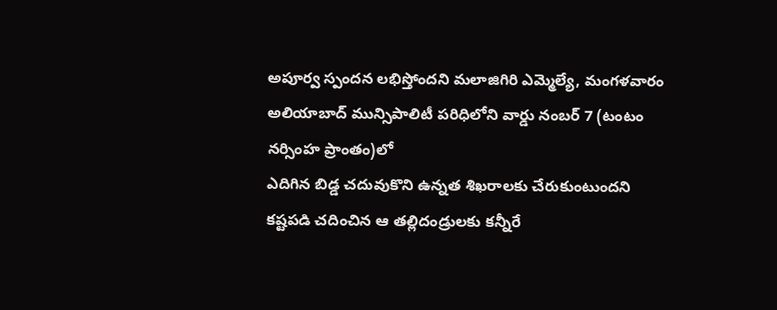అపూర్వ స్పందన లభిస్తోందని మలాజిగిరి ఎమ్మెల్యే, మంగళవారం అలియాబాద్ మున్సిపాలిటీ పరిధిలోని వార్డు నంబర్ 7 (టంటం నర్సింహ ప్రాంతం)లో
ఎదిగిన బిడ్డ చదువుకొని ఉన్నత శిఖరాలకు చేరుకుంటుందని కష్టపడి చదించిన ఆ తల్లిదండ్రులకు కన్నీరే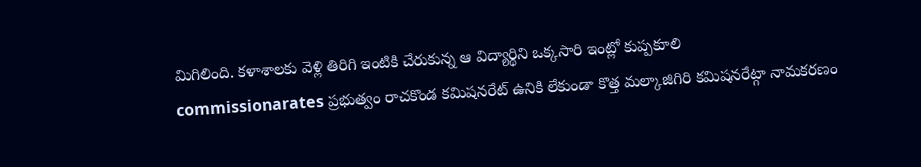మిగిలింది. కళాశాలకు వెళ్లి తిరిగి ఇంటికి చేరుకున్న ఆ విద్యార్థిని ఒక్కసారి ఇంట్లో కుప్పకూలి
commissionarates ప్రభుత్వం రాచకొండ కమిషనరేట్ ఉనికి లేకుండా కొత్త మల్కాజిగిరి కమిషనరేట్గా నామకరణం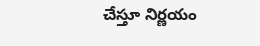చేస్తూ నిర్ణయం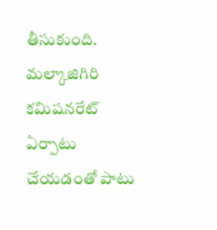తీసుకుంది. మల్కాజిగిరి కమిషనరేట్ ఏర్పాటు చేయడంతో పాటు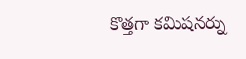కొత్తగా కమిషనర్ను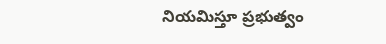నియమిస్తూ ప్రభుత్వం